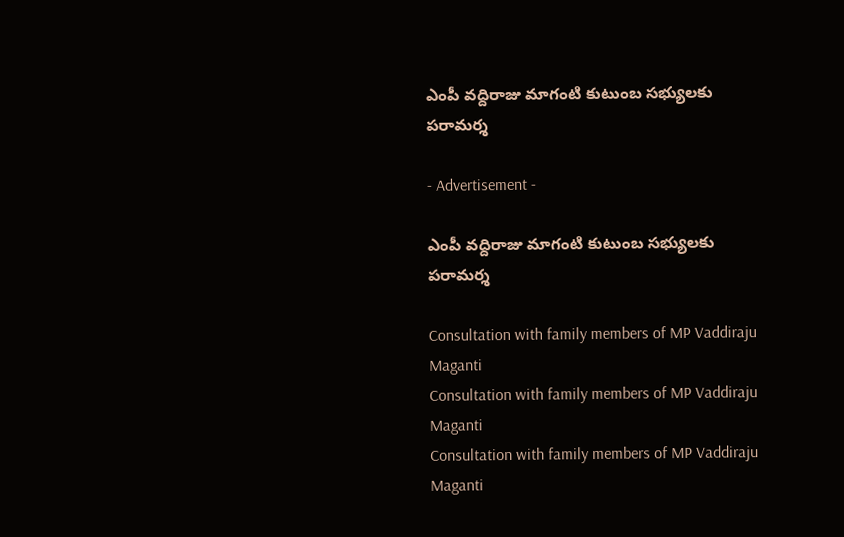ఎంపీ వద్దిరాజు మాగంటి కుటుంబ సభ్యులకు పరామర్శ

- Advertisement -

ఎంపీ వద్దిరాజు మాగంటి కుటుంబ సభ్యులకు పరామర్శ

Consultation with family members of MP Vaddiraju Maganti
Consultation with family members of MP Vaddiraju Maganti
Consultation with family members of MP Vaddiraju Maganti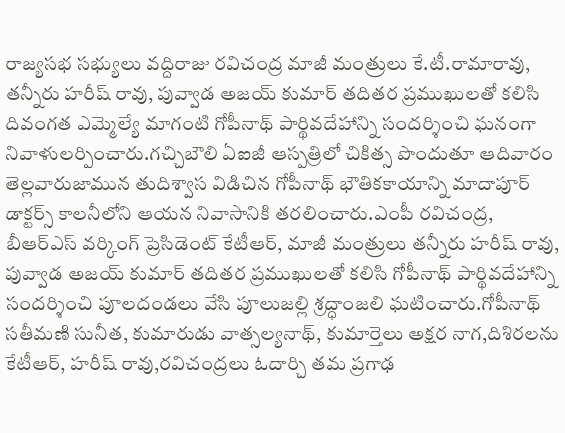రాజ్యసభ సభ్యులు వద్దిరాజు రవిచంద్ర మాజీ మంత్రులు కే.టీ.రామారావు, తన్నీరు హరీష్ రావు, పువ్వాడ అజయ్ కుమార్ తదితర ప్రముఖులతో కలిసి దివంగత ఎమ్మెల్యే మాగంటి గోపీనాథ్ పార్థివదేహాన్ని సందర్శించి ఘనంగా నివాళులర్పించారు.గచ్చిబౌలి ఏఐజీ ఆస్పత్రిలో చికిత్స పొందుతూ ఆదివారం తెల్లవారుజామున తుదిశ్వాస విడిచిన గోపీనాథ్ భౌతికకాయాన్ని మాదాపూర్ డాక్టర్స్ కాలనీలోని ఆయన నివాసానికి తరలించారు.ఎంపీ రవిచంద్ర, బీఆర్ఎస్ వర్కింగ్ ప్రెసిడెంట్ కేటీఆర్, మాజీ మంత్రులు తన్నీరు హరీష్ రావు, పువ్వాడ అజయ్ కుమార్ తదితర ప్రముఖులతో కలిసి గోపీనాథ్ పార్థివదేహాన్ని సందర్శించి పూలదండలు వేసి పూలుజల్లి శ్రద్ధాంజలి ఘటించారు.గోపీనాథ్ సతీమణి సునీత, కుమారుడు వాత్సల్యనాథ్, కుమార్తెలు అక్షర నాగ,దిశిరలను కేటీఆర్, హరీష్ రావు,రవిచంద్రలు ఓదార్చి తమ ప్రగాఢ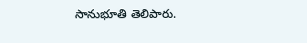సానుభూతి తెలిపారు.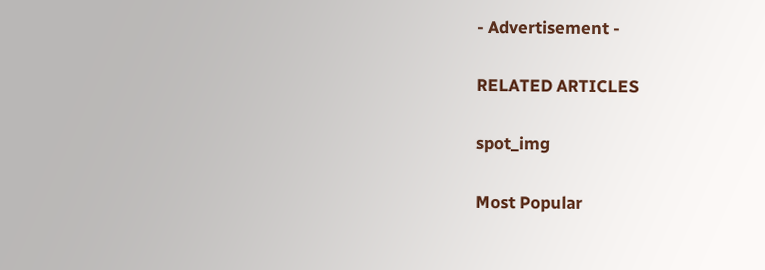- Advertisement -

RELATED ARTICLES

spot_img

Most Popular